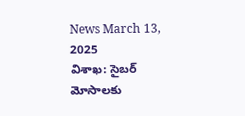News March 13, 2025
విశాఖ: సైబర్ మోసాలకు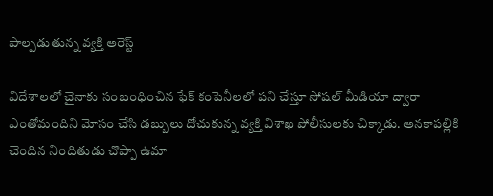పాల్పడుతున్న వ్యక్తి అరెస్ట్

విదేశాలలో చైనాకు సంబంధించిన ఫేక్ కంపెనీలలో పని చేస్తూ సోషల్ మీడియా ద్వారా ఎంతోమందిని మోసం చేసి డబ్బులు దోచుకున్న వ్యక్తి విశాఖ పోలీసులకు చిక్కాడు. అనకాపల్లికి చెందిన నిందితుడు చొప్పా ఉమా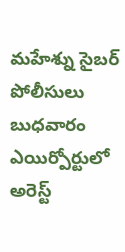మహేశ్ను సైబర్ పోలీసులు బుధవారం ఎయిర్పోర్టులో అరెస్ట్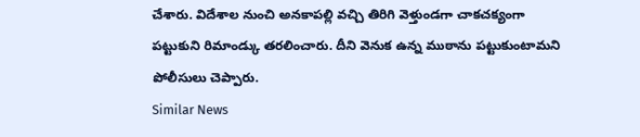చేశారు. విదేశాల నుంచి అనకాపల్లి వచ్చి తిరిగి వెళ్తుండగా చాకచక్యంగా పట్టుకుని రిమాండ్కు తరలించారు. దీని వెనుక ఉన్న ముఠాను పట్టుకుంటామని పోలీసులు చెప్పారు.
Similar News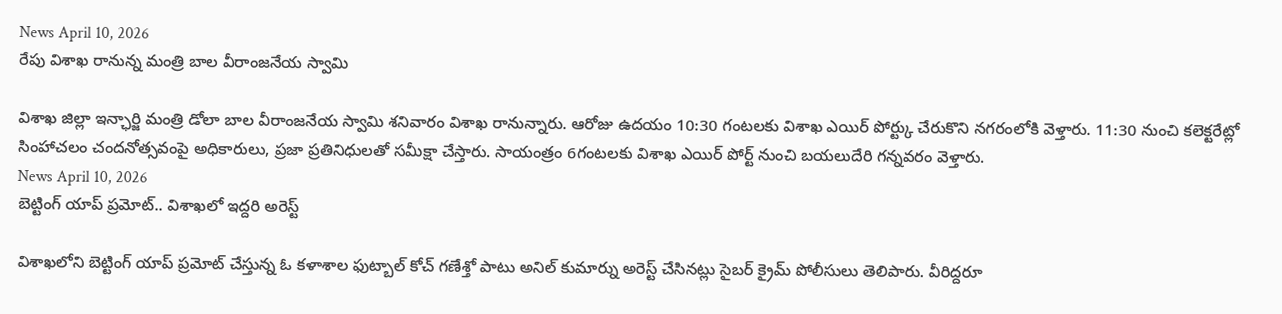News April 10, 2026
రేపు విశాఖ రానున్న మంత్రి బాల వీరాంజనేయ స్వామి

విశాఖ జిల్లా ఇన్ఛార్జి మంత్రి డోలా బాల వీరాంజనేయ స్వామి శనివారం విశాఖ రానున్నారు. ఆరోజు ఉదయం 10:30 గంటలకు విశాఖ ఎయిర్ పోర్ట్కు చేరుకొని నగరంలోకి వెళ్తారు. 11:30 నుంచి కలెక్టరేట్లో సింహాచలం చందనోత్సవంపై అధికారులు, ప్రజా ప్రతినిధులతో సమీక్షా చేస్తారు. సాయంత్రం 6గంటలకు విశాఖ ఎయిర్ పోర్ట్ నుంచి బయలుదేరి గన్నవరం వెళ్తారు.
News April 10, 2026
బెట్టింగ్ యాప్ ప్రమోట్.. విశాఖలో ఇద్దరి అరెస్ట్

విశాఖలోని బెట్టింగ్ యాప్ ప్రమోట్ చేస్తున్న ఓ కళాశాల ఫుట్బాల్ కోచ్ గణేశ్తో పాటు అనిల్ కుమార్ను అరెస్ట్ చేసినట్లు సైబర్ క్రైమ్ పోలీసులు తెలిపారు. వీరిద్దరూ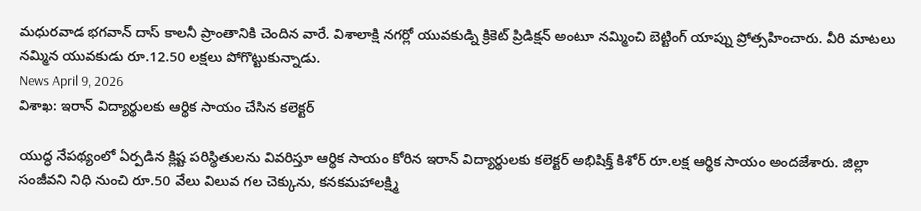మధురవాడ భగవాన్ దాస్ కాలనీ ప్రాంతానికి చెందిన వారే. విశాలాక్షి నగర్లో యువకుడ్ని క్రికెట్ ప్రిడిక్షన్ అంటూ నమ్మించి బెట్టింగ్ యాప్ను ప్రోత్సహించారు. వీరి మాటలు నమ్మిన యువకుడు రూ.12.50 లక్షలు పోగొట్టుకున్నాడు.
News April 9, 2026
విశాఖ: ఇరాన్ విద్యార్థులకు ఆర్థిక సాయం చేసిన కలెక్టర్

యుద్ధ నేపథ్యంలో ఏర్పడిన క్లిష్ట పరిస్థితులను వివరిస్తూ ఆర్థిక సాయం కోరిన ఇరాన్ విద్యార్థులకు కలెక్టర్ అభిషిక్త్ కిశోర్ రూ.లక్ష ఆర్థిక సాయం అందజేశారు. జిల్లా సంజీవని నిధి నుంచి రూ.50 వేలు విలువ గల చెక్కును, కనకమహాలక్ష్మి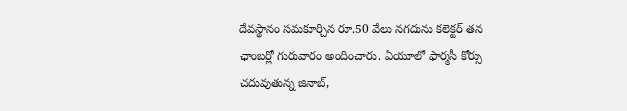దేవస్థానం సమకూర్చిన రూ.50 వేలు నగదును కలెక్టర్ తన ఛాంబర్లో గురువారం అందించారు. ఏయూలో ఫార్మసీ కోర్సు చదువుతున్న జినాబ్,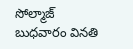సోల్మాజ్ బుధవారం వినతి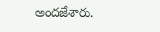అందజేశారు.